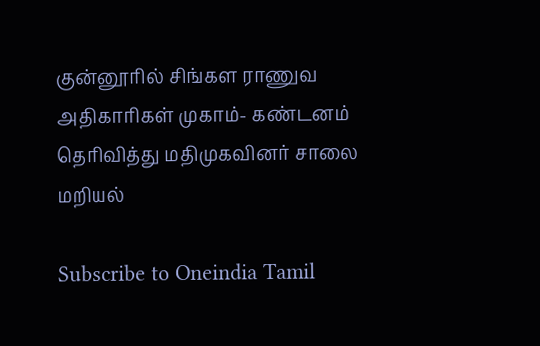குன்னூரில் சிங்கள ராணுவ அதிகாரிகள் முகாம்- கண்டனம் தெரிவித்து மதிமுகவினர் சாலை மறியல்

Subscribe to Oneindia Tamil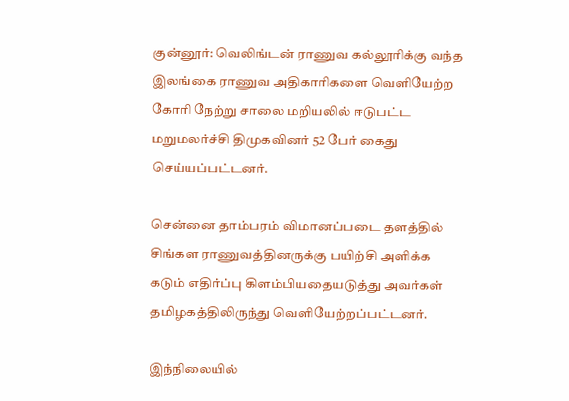குன்னூர்: வெலிங்டன் ராணுவ கல்லூரிக்கு வந்த இலங்கை ராணுவ அதிகாரிகளை வெளியேற்ற கோரி நேற்று சாலை மறியலில் ஈடுபட்ட மறுமலர்ச்சி திமுகவினர் 52 பேர் கைது செய்யப்பட்டனர்.

சென்னை தாம்பரம் விமானப்படை தளத்தில் சிங்கள ராணுவத்தினருக்கு பயிற்சி அளிக்க கடும் எதிர்ப்பு கிளம்பியதையடுத்து அவர்கள் தமிழகத்திலிருந்து வெளியேற்றப்பட்டனர்.

இந்நிலையில்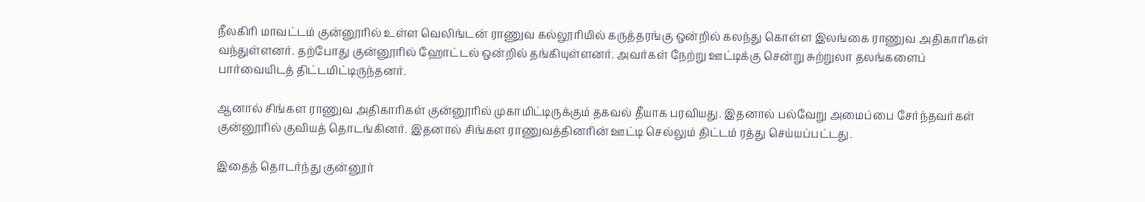நீலகிரி மாவட்டம் குன்னூரில் உள்ள வெலிங்டன் ராணுவ கல்லூரியில் கருத்தரங்கு ஒன்றில் கலந்து கொள்ள இலங்கை ராணுவ அதிகாரிகள் வந்துள்ளனர். தற்போது குன்னூரில் ஹோட்டல் ஒன்றில் தங்கியுள்ளனர். அவர்கள் நேற்று ஊட்டிக்கு சென்று சுற்றுலா தலங்களைப் பார்வையிடத் திட்டமிட்டிருந்தனர்.

ஆனால் சிங்கள ராணுவ அதிகாரிகள் குன்னூரில் முகாமிட்டிருக்கும் தகவல் தீயாக பரவியது. இதனால் பல்வேறு அமைப்பை சேர்ந்தவர்கள் குன்னூரில் குவியத் தொடங்கினர். இதனால் சிங்கள ராணுவத்தினரின் ஊட்டி செல்லும் திட்டம் ரத்து செய்யப்பட்டது.

இதைத் தொடர்ந்து குன்னூர்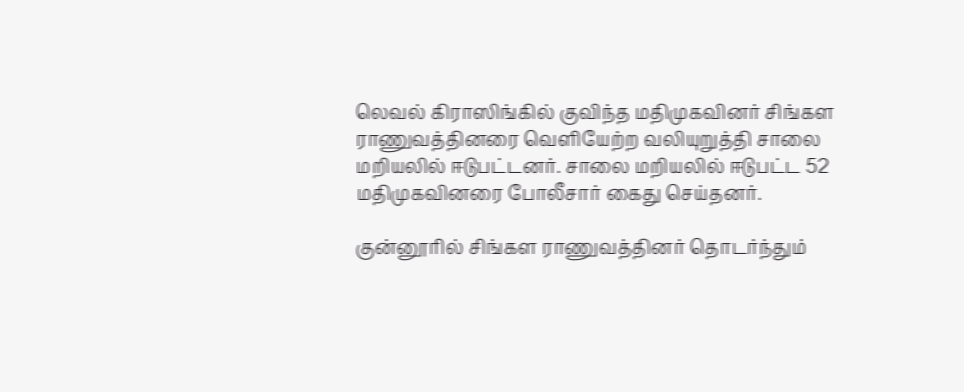லெவல் கிராஸிங்கில் குவிந்த மதிமுகவினர் சிங்கள ராணுவத்தினரை வெளியேற்ற வலியுறுத்தி சாலை மறியலில் ஈடுபட்டனர். சாலை மறியலில் ஈடுபட்ட 52 மதிமுகவினரை போலீசார் கைது செய்தனர்.

குன்னூரில் சிங்கள ராணுவத்தினர் தொடர்ந்தும்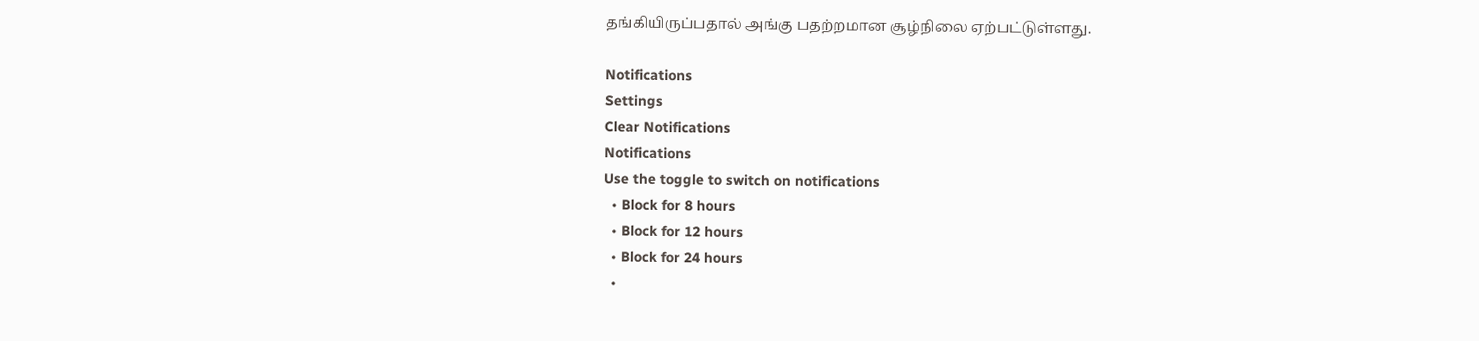தங்கியிருப்பதால் அங்கு பதற்றமான சூழ்நிலை ஏற்பட்டுள்ளது.

Notifications
Settings
Clear Notifications
Notifications
Use the toggle to switch on notifications
  • Block for 8 hours
  • Block for 12 hours
  • Block for 24 hours
  •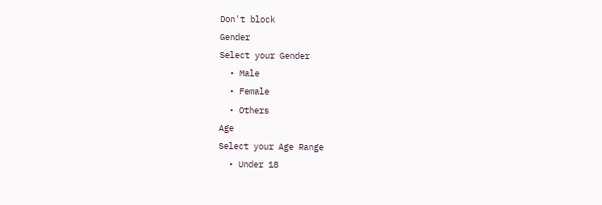Don't block
Gender
Select your Gender
  • Male
  • Female
  • Others
Age
Select your Age Range
  • Under 18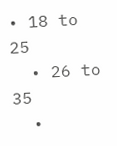• 18 to 25
  • 26 to 35
  •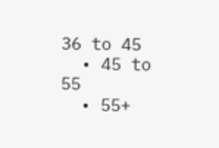36 to 45
  • 45 to 55
  • 55+